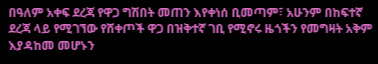በዓለም አቀፍ ደረጃ የዋጋ ግሽበት መጠን እየቀነሰ ቢመጣም፣ አሁንም በከፍተኛ ደረጃ ላይ የሚገኘው የሸቀጦች ዋጋ በዝቅተኛ ገቢ የሚኖሩ ዜጎችን የመግዛት አቅም እያዳከመ መሆኑን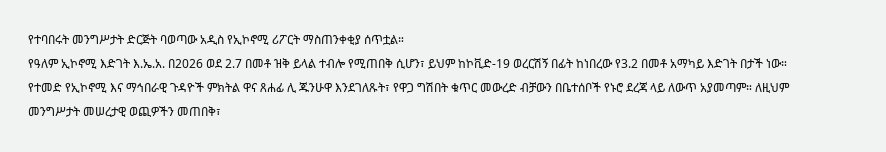የተባበሩት መንግሥታት ድርጅት ባወጣው አዲስ የኢኮኖሚ ሪፖርት ማስጠንቀቂያ ሰጥቷል።
የዓለም ኢኮኖሚ እድገት እ.ኤ.አ. በ2026 ወደ 2.7 በመቶ ዝቅ ይላል ተብሎ የሚጠበቅ ሲሆን፣ ይህም ከኮቪድ-19 ወረርሽኝ በፊት ከነበረው የ3.2 በመቶ አማካይ እድገት በታች ነው።
የተመድ የኢኮኖሚ እና ማኅበራዊ ጉዳዮች ምክትል ዋና ጸሐፊ ሊ ጁንሁዋ እንደገለጹት፣ የዋጋ ግሽበት ቁጥር መውረድ ብቻውን በቤተሰቦች የኑሮ ደረጃ ላይ ለውጥ አያመጣም። ለዚህም መንግሥታት መሠረታዊ ወጪዎችን መጠበቅ፣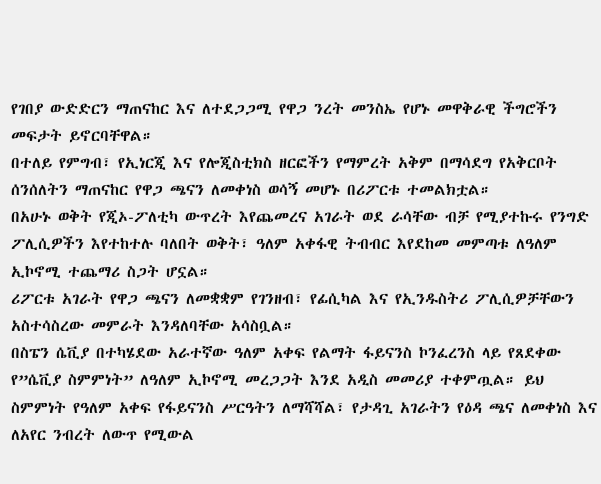የገበያ ውድድርን ማጠናከር እና ለተደጋጋሚ የዋጋ ንረት መንስኤ የሆኑ መዋቅራዊ ችግሮችን መፍታት ይኖርባቸዋል።
በተለይ የምግብ፣ የኢነርጂ እና የሎጂስቲክስ ዘርፎችን የማምረት አቅም በማሳደግ የአቅርቦት ሰንሰለትን ማጠናከር የዋጋ ጫናን ለመቀነስ ወሳኝ መሆኑ በሪፖርቱ ተመልክቷል።
በአሁኑ ወቅት የጂኦ-ፖለቲካ ውጥረት እየጨመረና አገራት ወደ ራሳቸው ብቻ የሚያተኩሩ የንግድ ፖሊሲዎችን እየተከተሉ ባለበት ወቅት፣ ዓለም አቀፋዊ ትብብር እየደከመ መምጣቱ ለዓለም ኢኮኖሚ ተጨማሪ ስጋት ሆኗል።
ሪፖርቱ አገራት የዋጋ ጫናን ለመቋቋም የገንዘብ፣ የፊሲካል እና የኢንዱስትሪ ፖሊሲዎቻቸውን አስተሳስረው መምራት እንዳለባቸው አሳስቧል።
በስፔን ሴቪያ በተካሄደው አራተኛው ዓለም አቀፍ የልማት ፋይናንስ ኮንፈረንስ ላይ የጸደቀው የ”ሴቪያ ስምምነት” ለዓለም ኢኮኖሚ መረጋጋት እንደ አዲስ መመሪያ ተቀምጧል። ይህ ስምምነት የዓለም አቀፍ የፋይናንስ ሥርዓትን ለማሻሻል፣ የታዳጊ አገራትን የዕዳ ጫና ለመቀነስ እና ለአየር ንብረት ለውጥ የሚውል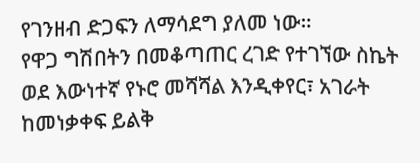የገንዘብ ድጋፍን ለማሳደግ ያለመ ነው።
የዋጋ ግሽበትን በመቆጣጠር ረገድ የተገኘው ስኬት ወደ እውነተኛ የኑሮ መሻሻል እንዲቀየር፣ አገራት ከመነቃቀፍ ይልቅ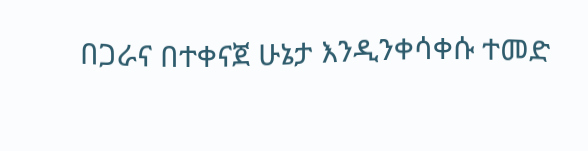በጋራና በተቀናጀ ሁኔታ እንዲንቀሳቀሱ ተመድ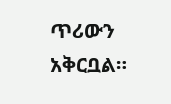ጥሪውን አቅርቧል።